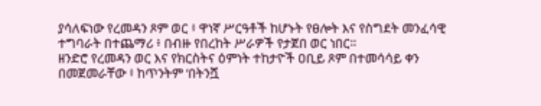ያሳለፍነው የረመዳን ጾም ወር ፥ ዋነኛ ሥርዓቶች ከሆኑት የፀሎት እና የስግደት መንፈሳዊ ተግባራት በተጨማሪ ፥ በብዙ የበረከት ሥራዎች የታጀበ ወር ነበር።
ዘንድሮ የረመዳን ወር እና የክርስትና ዕምነት ተከታዮች ዐቢይ ጾም በተመሳሳይ ቀን በመጀመራቸው ፥ ከጥንትም ‘በትንሿ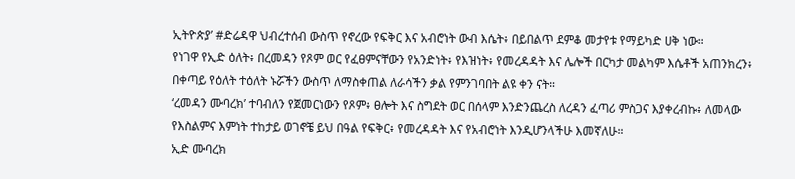ኢትዮጵያ’ #ድሬዳዋ ህብረተሰብ ውስጥ የኖረው የፍቅር እና አብሮነት ውብ እሴት፥ በይበልጥ ደምቆ መታየቱ የማይካድ ሀቅ ነው።
የነገዋ የኢድ ዕለት፥ በረመዳን የጾም ወር የፈፀምናቸውን የአንድነት፥ የእዝነት፥ የመረዳዳት እና ሌሎች በርካታ መልካም እሴቶች አጠንክረን፥ በቀጣይ የዕለት ተዕለት ኑሯችን ውስጥ ለማስቀጠል ለራሳችን ቃል የምንገባበት ልዩ ቀን ናት።
‘ረመዳን ሙባረክ’ ተባብለን የጀመርነውን የጾም፥ ፀሎት እና ስግደት ወር በሰላም እንድንጨረስ ለረዳን ፈጣሪ ምስጋና እያቀረብኩ፥ ለመላው የእስልምና እምነት ተከታይ ወገኖቼ ይህ በዓል የፍቅር፥ የመረዳዳት እና የአብሮነት እንዲሆንላችሁ እመኛለሁ።
ኢድ ሙባረክ